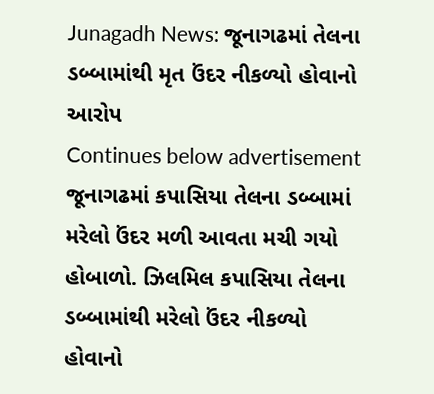Junagadh News: જૂનાગઢમાં તેલના ડબ્બામાંથી મૃત ઉંદર નીકળ્યો હોવાનો આરોપ
Continues below advertisement
જૂનાગઢમાં કપાસિયા તેલના ડબ્બામાં મરેલો ઉંદર મળી આવતા મચી ગયો હોબાળો. ઝિલમિલ કપાસિયા તેલના ડબ્બામાંથી મરેલો ઉંદર નીકળ્યો હોવાનો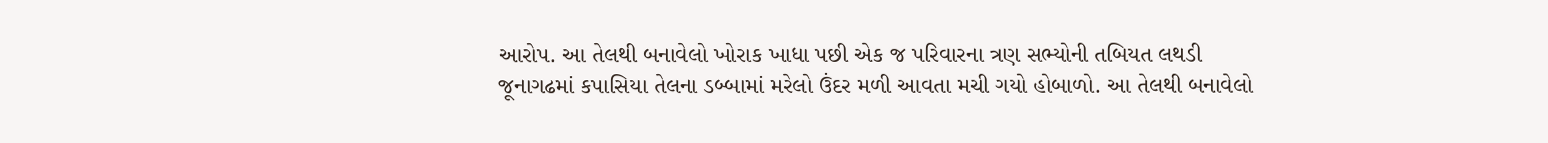આરોપ. આ તેલથી બનાવેલો ખોરાક ખાધા પછી એક જ પરિવારના ત્રણ સભ્યોની તબિયત લથડી
જૂનાગઢમાં કપાસિયા તેલના ડબ્બામાં મરેલો ઉંદર મળી આવતા મચી ગયો હોબાળો. આ તેલથી બનાવેલો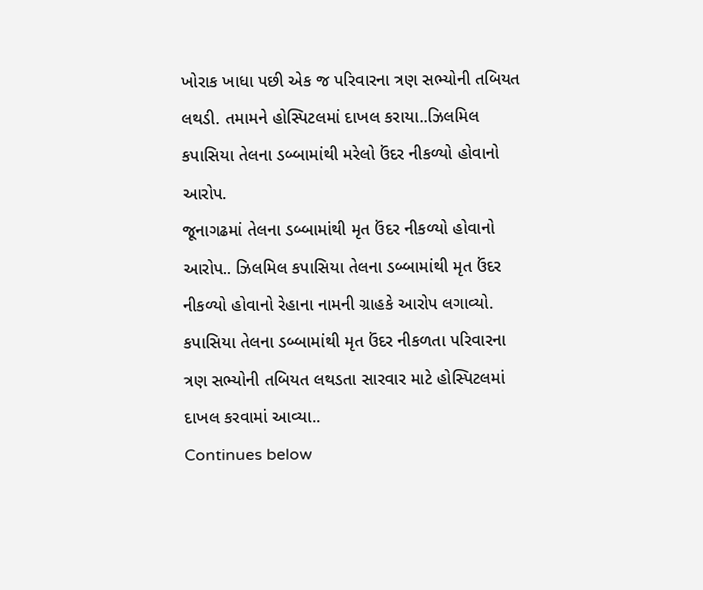ખોરાક ખાધા પછી એક જ પરિવારના ત્રણ સભ્યોની તબિયત લથડી. તમામને હોસ્પિટલમાં દાખલ કરાયા..ઝિલમિલ કપાસિયા તેલના ડબ્બામાંથી મરેલો ઉંદર નીકળ્યો હોવાનો આરોપ.
જૂનાગઢમાં તેલના ડબ્બામાંથી મૃત ઉંદર નીકળ્યો હોવાનો આરોપ.. ઝિલમિલ કપાસિયા તેલના ડબ્બામાંથી મૃત ઉંદર નીકળ્યો હોવાનો રેહાના નામની ગ્રાહકે આરોપ લગાવ્યો. કપાસિયા તેલના ડબ્બામાંથી મૃત ઉંદર નીકળતા પરિવારના ત્રણ સભ્યોની તબિયત લથડતા સારવાર માટે હોસ્પિટલમાં દાખલ કરવામાં આવ્યા..
Continues below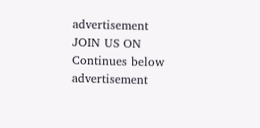advertisement
JOIN US ON
Continues below advertisement